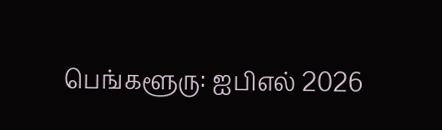பெங்களூரு: ஐபிஎல் 2026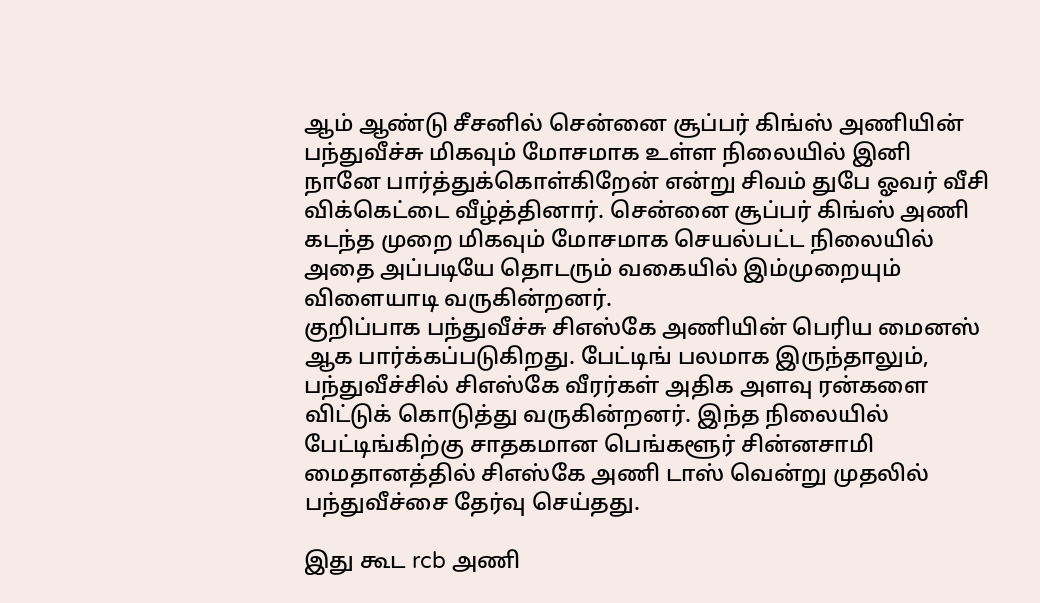ஆம் ஆண்டு சீசனில் சென்னை சூப்பர் கிங்ஸ் அணியின் பந்துவீச்சு மிகவும் மோசமாக உள்ள நிலையில் இனி நானே பார்த்துக்கொள்கிறேன் என்று சிவம் துபே ஓவர் வீசி விக்கெட்டை வீழ்த்தினார். சென்னை சூப்பர் கிங்ஸ் அணி கடந்த முறை மிகவும் மோசமாக செயல்பட்ட நிலையில் அதை அப்படியே தொடரும் வகையில் இம்முறையும் விளையாடி வருகின்றனர்.
குறிப்பாக பந்துவீச்சு சிஎஸ்கே அணியின் பெரிய மைனஸ் ஆக பார்க்கப்படுகிறது. பேட்டிங் பலமாக இருந்தாலும், பந்துவீச்சில் சிஎஸ்கே வீரர்கள் அதிக அளவு ரன்களை விட்டுக் கொடுத்து வருகின்றனர். இந்த நிலையில் பேட்டிங்கிற்கு சாதகமான பெங்களூர் சின்னசாமி மைதானத்தில் சிஎஸ்கே அணி டாஸ் வென்று முதலில் பந்துவீச்சை தேர்வு செய்தது.

இது கூட rcb அணி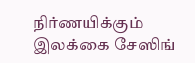நிர்ணயிக்கும் இலக்கை சேஸிங்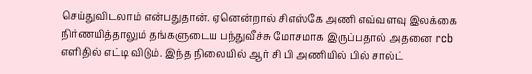செய்துவிடலாம் என்பதுதான். ஏனென்றால் சிஎஸ்கே அணி எவ்வளவு இலக்கை நிர்ணயித்தாலும் தங்களுடைய பந்துவீச்சு மோசமாக இருப்பதால் அதனை rcb எளிதில் எட்டி விடும். இந்த நிலையில் ஆர் சி பி அணியில் பில் சால்ட்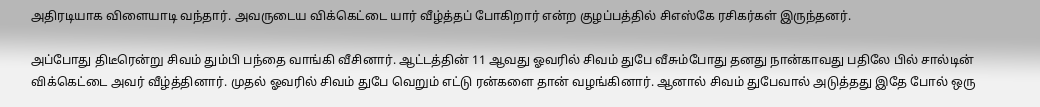அதிரடியாக விளையாடி வந்தார். அவருடைய விக்கெட்டை யார் வீழ்த்தப் போகிறார் என்ற குழப்பத்தில் சிஎஸ்கே ரசிகர்கள் இருந்தனர்.

அப்போது திடீரென்று சிவம் தும்பி பந்தை வாங்கி வீசினார். ஆட்டத்தின் 11 ஆவது ஓவரில் சிவம் துபே வீசும்போது தனது நான்காவது பதிலே பில் சால்டின் விக்கெட்டை அவர் வீழ்த்தினார். முதல் ஓவரில் சிவம் துபே வெறும் எட்டு ரன்களை தான் வழங்கினார். ஆனால் சிவம் துபேவால் அடுத்தது இதே போல் ஒரு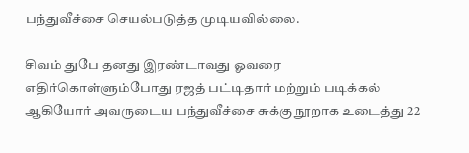பந்துவீச்சை செயல்படுத்த முடியவில்லை.

சிவம் துபே தனது இரண்டாவது ஓவரை எதிர்கொள்ளும்போது ரஜத் பட்டிதார் மற்றும் படிக்கல் ஆகியோர் அவருடைய பந்துவீச்சை சுக்கு நூறாக உடைத்து 22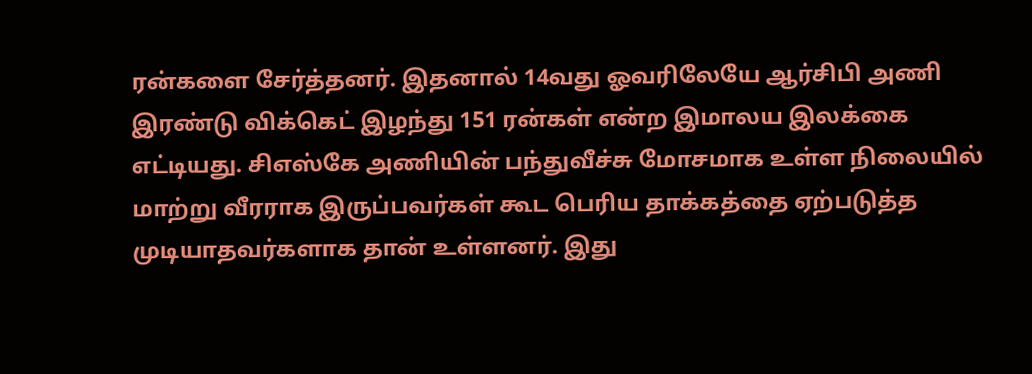ரன்களை சேர்த்தனர். இதனால் 14வது ஓவரிலேயே ஆர்சிபி அணி இரண்டு விக்கெட் இழந்து 151 ரன்கள் என்ற இமாலய இலக்கை எட்டியது. சிஎஸ்கே அணியின் பந்துவீச்சு மோசமாக உள்ள நிலையில் மாற்று வீரராக இருப்பவர்கள் கூட பெரிய தாக்கத்தை ஏற்படுத்த முடியாதவர்களாக தான் உள்ளனர். இது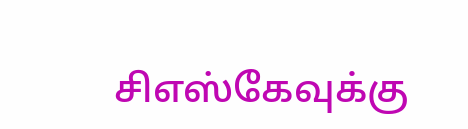சிஎஸ்கேவுக்கு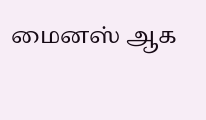மைனஸ் ஆக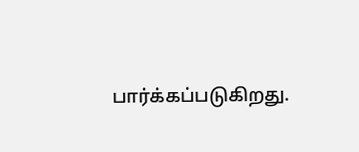பார்க்கப்படுகிறது.